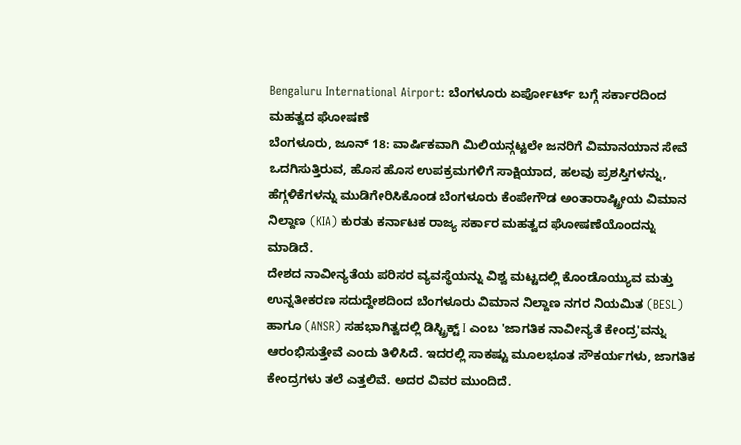Bengaluru International Airport: ಬೆಂಗಳೂರು ಏರ್ಪೋರ್ಟ್ ಬಗ್ಗೆ ಸರ್ಕಾರದಿಂದ ಮಹತ್ವದ ಘೋಷಣೆ
ಬೆಂಗಳೂರು, ಜೂನ್ 18: ವಾರ್ಷಿಕವಾಗಿ ಮಿಲಿಯನ್ಗಟ್ಟಲೇ ಜನರಿಗೆ ವಿಮಾನಯಾನ ಸೇವೆ ಒದಗಿಸುತ್ತಿರುವ, ಹೊಸ ಹೊಸ ಉಪಕ್ರಮಗಳಿಗೆ ಸಾಕ್ಷಿಯಾದ, ಹಲವು ಪ್ರಶಸ್ತಿಗಳನ್ನು, ಹೆಗ್ಗಳಿಕೆಗಳನ್ನು ಮುಡಿಗೇರಿಸಿಕೊಂಡ ಬೆಂಗಳೂರು ಕೆಂಪೇಗೌಡ ಅಂತಾರಾಷ್ಟ್ರೀಯ ವಿಮಾನ ನಿಲ್ದಾಣ (KIA) ಕುರತು ಕರ್ನಾಟಕ ರಾಜ್ಯ ಸರ್ಕಾರ ಮಹತ್ವದ ಘೋಷಣೆಯೊಂದನ್ನು ಮಾಡಿದೆ.
ದೇಶದ ನಾವೀನ್ಯತೆಯ ಪರಿಸರ ವ್ಯವಸ್ಥೆಯನ್ನು ವಿಶ್ವ ಮಟ್ಟದಲ್ಲಿ ಕೊಂಡೊಯ್ಯುವ ಮತ್ತು ಉನ್ನತೀಕರಣ ಸದುದ್ದೇಶದಿಂದ ಬೆಂಗಳೂರು ವಿಮಾನ ನಿಲ್ದಾಣ ನಗರ ನಿಯಮಿತ (BESL) ಹಾಗೂ (ANSR) ಸಹಭಾಗಿತ್ವದಲ್ಲಿ ಡಿಸ್ಟ್ರಿಕ್ಟ್ I ಎಂಬ 'ಜಾಗತಿಕ ನಾವೀನ್ಯತೆ ಕೇಂದ್ರ'ವನ್ನು ಆರಂಭಿಸುತ್ತೇವೆ ಎಂದು ತಿಳಿಸಿದೆ. ಇದರಲ್ಲಿ ಸಾಕಷ್ಟು ಮೂಲಭೂತ ಸೌಕರ್ಯಗಳು, ಜಾಗತಿಕ ಕೇಂದ್ರಗಳು ತಲೆ ಎತ್ತಲಿವೆ. ಅದರ ವಿವರ ಮುಂದಿದೆ.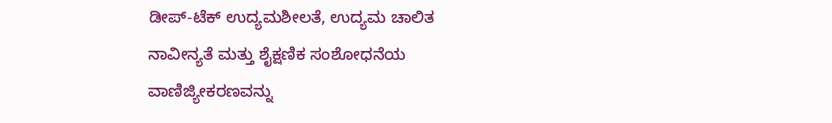ಡೀಪ್-ಟೆಕ್ ಉದ್ಯಮಶೀಲತೆ, ಉದ್ಯಮ ಚಾಲಿತ ನಾವೀನ್ಯತೆ ಮತ್ತು ಶೈಕ್ಷಣಿಕ ಸಂಶೋಧನೆಯ ವಾಣಿಜ್ಯೀಕರಣವನ್ನು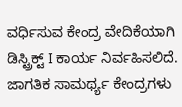ವರ್ಧಿಸುವ ಕೇಂದ್ರ ವೇದಿಕೆಯಾಗಿ ಡಿಸ್ಟ್ರಿಕ್ಟ್ I ಕಾರ್ಯ ನಿರ್ವಹಿಸಲಿದೆ. ಜಾಗತಿಕ ಸಾಮರ್ಥ್ಯ ಕೇಂದ್ರಗಳು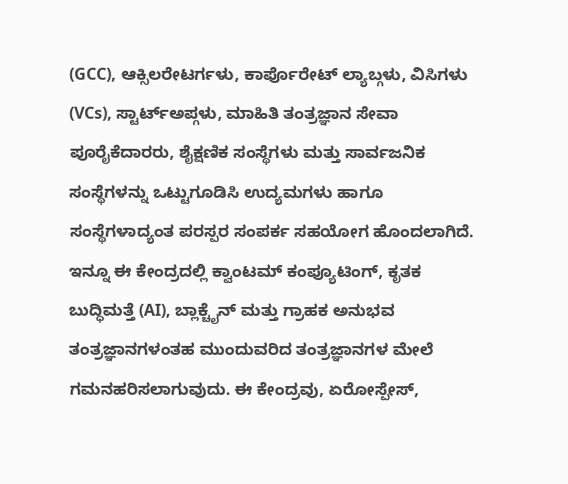(GCC), ಆಕ್ಸಿಲರೇಟರ್ಗಳು, ಕಾರ್ಪೊರೇಟ್ ಲ್ಯಾಬ್ಗಳು, ವಿಸಿಗಳು (VCs), ಸ್ಟಾರ್ಟ್ಅಪ್ಗಳು, ಮಾಹಿತಿ ತಂತ್ರಜ್ಞಾನ ಸೇವಾ ಪೂರೈಕೆದಾರರು, ಶೈಕ್ಷಣಿಕ ಸಂಸ್ಥೆಗಳು ಮತ್ತು ಸಾರ್ವಜನಿಕ ಸಂಸ್ಥೆಗಳನ್ನು ಒಟ್ಟುಗೂಡಿಸಿ ಉದ್ಯಮಗಳು ಹಾಗೂ ಸಂಸ್ಥೆಗಳಾದ್ಯಂತ ಪರಸ್ಪರ ಸಂಪರ್ಕ ಸಹಯೋಗ ಹೊಂದಲಾಗಿದೆ.
ಇನ್ನೂ ಈ ಕೇಂದ್ರದಲ್ಲಿ ಕ್ವಾಂಟಮ್ ಕಂಪ್ಯೂಟಿಂಗ್, ಕೃತಕ ಬುದ್ಧಿಮತ್ತೆ (AI), ಬ್ಲಾಕ್ಚೈನ್ ಮತ್ತು ಗ್ರಾಹಕ ಅನುಭವ ತಂತ್ರಜ್ಞಾನಗಳಂತಹ ಮುಂದುವರಿದ ತಂತ್ರಜ್ಞಾನಗಳ ಮೇಲೆ ಗಮನಹರಿಸಲಾಗುವುದು. ಈ ಕೇಂದ್ರವು, ಏರೋಸ್ಪೇಸ್,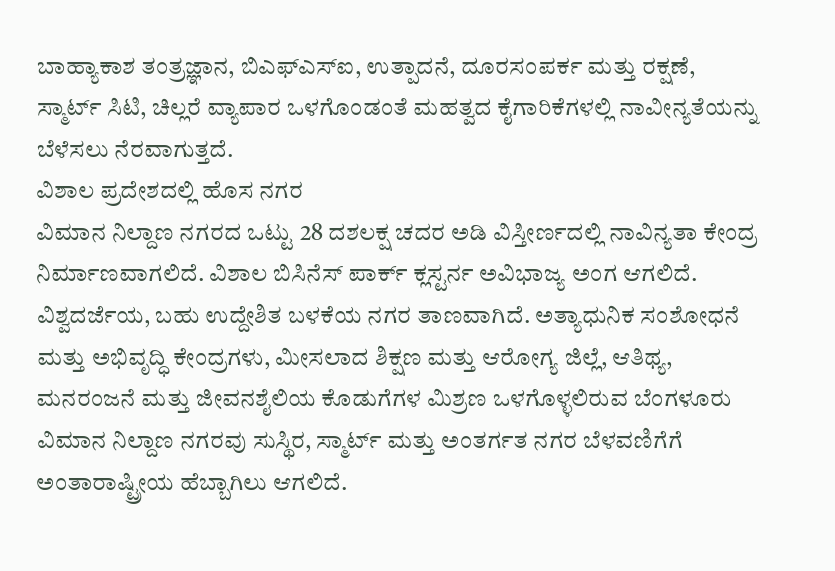ಬಾಹ್ಯಾಕಾಶ ತಂತ್ರಜ್ಞಾನ, ಬಿಎಫ್ಎಸ್ಐ, ಉತ್ಪಾದನೆ, ದೂರಸಂಪರ್ಕ ಮತ್ತು ರಕ್ಷಣೆ, ಸ್ಮಾರ್ಟ್ ಸಿಟಿ, ಚಿಲ್ಲರೆ ವ್ಯಾಪಾರ ಒಳಗೊಂಡಂತೆ ಮಹತ್ವದ ಕೈಗಾರಿಕೆಗಳಲ್ಲಿ ನಾವೀನ್ಯತೆಯನ್ನು ಬೆಳೆಸಲು ನೆರವಾಗುತ್ತದೆ.
ವಿಶಾಲ ಪ್ರದೇಶದಲ್ಲಿ ಹೊಸ ನಗರ
ವಿಮಾನ ನಿಲ್ದಾಣ ನಗರದ ಒಟ್ಟು 28 ದಶಲಕ್ಷ ಚದರ ಅಡಿ ವಿಸ್ತೀರ್ಣದಲ್ಲಿ ನಾವಿನ್ಯತಾ ಕೇಂದ್ರ ನಿರ್ಮಾಣವಾಗಲಿದೆ. ವಿಶಾಲ ಬಿಸಿನೆಸ್ ಪಾರ್ಕ್ ಕ್ಲಸ್ಟರ್ನ ಅವಿಭಾಜ್ಯ ಅಂಗ ಆಗಲಿದೆ. ವಿಶ್ವದರ್ಜೆಯ, ಬಹು ಉದ್ದೇಶಿತ ಬಳಕೆಯ ನಗರ ತಾಣವಾಗಿದೆ. ಅತ್ಯಾಧುನಿಕ ಸಂಶೋಧನೆ ಮತ್ತು ಅಭಿವೃದ್ಧಿ ಕೇಂದ್ರಗಳು, ಮೀಸಲಾದ ಶಿಕ್ಷಣ ಮತ್ತು ಆರೋಗ್ಯ ಜಿಲ್ಲೆ, ಆತಿಥ್ಯ, ಮನರಂಜನೆ ಮತ್ತು ಜೀವನಶೈಲಿಯ ಕೊಡುಗೆಗಳ ಮಿಶ್ರಣ ಒಳಗೊಳ್ಳಲಿರುವ ಬೆಂಗಳೂರು ವಿಮಾನ ನಿಲ್ದಾಣ ನಗರವು ಸುಸ್ಥಿರ, ಸ್ಮಾರ್ಟ್ ಮತ್ತು ಅಂತರ್ಗತ ನಗರ ಬೆಳವಣಿಗೆಗೆ ಅಂತಾರಾಷ್ಟ್ರೀಯ ಹೆಬ್ಬಾಗಿಲು ಆಗಲಿದೆ.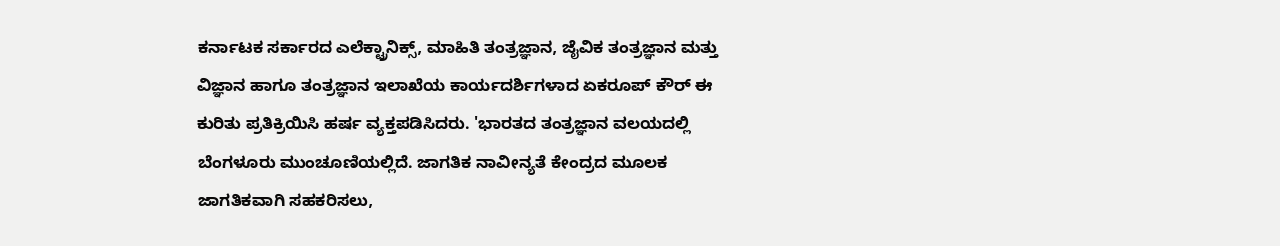ಕರ್ನಾಟಕ ಸರ್ಕಾರದ ಎಲೆಕ್ಟ್ರಾನಿಕ್ಸ್, ಮಾಹಿತಿ ತಂತ್ರಜ್ಞಾನ, ಜೈವಿಕ ತಂತ್ರಜ್ಞಾನ ಮತ್ತು ವಿಜ್ಞಾನ ಹಾಗೂ ತಂತ್ರಜ್ಞಾನ ಇಲಾಖೆಯ ಕಾರ್ಯದರ್ಶಿಗಳಾದ ಏಕರೂಪ್ ಕೌರ್ ಈ ಕುರಿತು ಪ್ರತಿಕ್ರಿಯಿಸಿ ಹರ್ಷ ವ್ಯಕ್ತಪಡಿಸಿದರು. 'ಭಾರತದ ತಂತ್ರಜ್ಞಾನ ವಲಯದಲ್ಲಿ ಬೆಂಗಳೂರು ಮುಂಚೂಣಿಯಲ್ಲಿದೆ. ಜಾಗತಿಕ ನಾವೀನ್ಯತೆ ಕೇಂದ್ರದ ಮೂಲಕ ಜಾಗತಿಕವಾಗಿ ಸಹಕರಿಸಲು,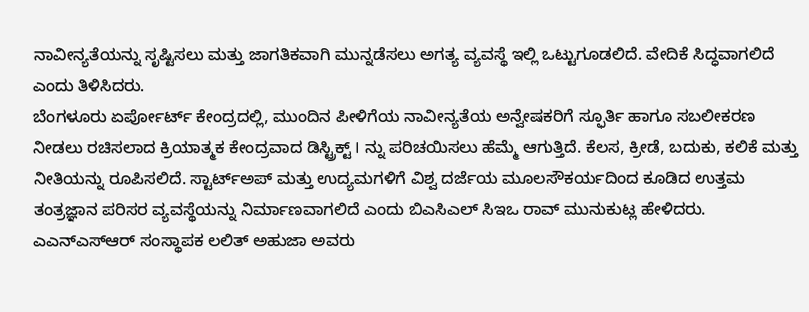ನಾವೀನ್ಯತೆಯನ್ನು ಸೃಷ್ಟಿಸಲು ಮತ್ತು ಜಾಗತಿಕವಾಗಿ ಮುನ್ನಡೆಸಲು ಅಗತ್ಯ ವ್ಯವಸ್ಥೆ ಇಲ್ಲಿ ಒಟ್ಟುಗೂಡಲಿದೆ. ವೇದಿಕೆ ಸಿದ್ಧವಾಗಲಿದೆ ಎಂದು ತಿಳಿಸಿದರು.
ಬೆಂಗಳೂರು ಏರ್ಪೋರ್ಟ್ ಕೇಂದ್ರದಲ್ಲಿ, ಮುಂದಿನ ಪೀಳಿಗೆಯ ನಾವೀನ್ಯತೆಯ ಅನ್ವೇಷಕರಿಗೆ ಸ್ಫೂರ್ತಿ ಹಾಗೂ ಸಬಲೀಕರಣ ನೀಡಲು ರಚಿಸಲಾದ ಕ್ರಿಯಾತ್ಮಕ ಕೇಂದ್ರವಾದ ಡಿಸ್ಟ್ರಿಕ್ಟ್ I ನ್ನು ಪರಿಚಯಿಸಲು ಹೆಮ್ಮೆ ಆಗುತ್ತಿದೆ. ಕೆಲಸ, ಕ್ರೀಡೆ, ಬದುಕು, ಕಲಿಕೆ ಮತ್ತು ನೀತಿಯನ್ನು ರೂಪಿಸಲಿದೆ. ಸ್ಟಾರ್ಟ್ಅಪ್ ಮತ್ತು ಉದ್ಯಮಗಳಿಗೆ ವಿಶ್ವ ದರ್ಜೆಯ ಮೂಲಸೌಕರ್ಯದಿಂದ ಕೂಡಿದ ಉತ್ತಮ ತಂತ್ರಜ್ಞಾನ ಪರಿಸರ ವ್ಯವಸ್ಥೆಯನ್ನು ನಿರ್ಮಾಣವಾಗಲಿದೆ ಎಂದು ಬಿಎಸಿಎಲ್ ಸಿಇಒ ರಾವ್ ಮುನುಕುಟ್ಲ ಹೇಳಿದರು.
ಎಎನ್ಎಸ್ಆರ್ ಸಂಸ್ಥಾಪಕ ಲಲಿತ್ ಅಹುಜಾ ಅವರು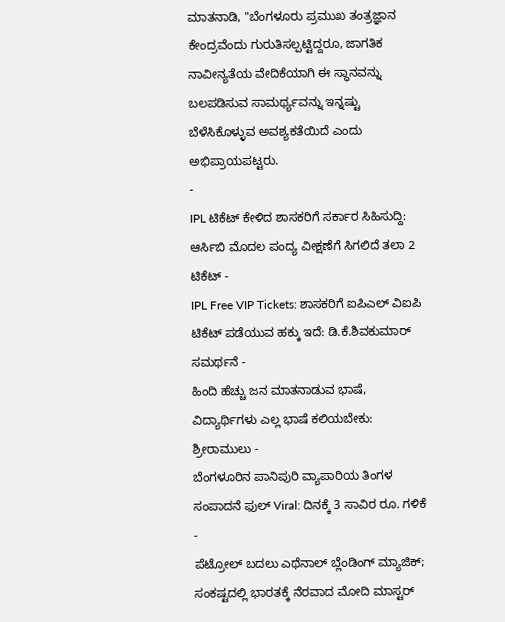ಮಾತನಾಡಿ, "ಬೆಂಗಳೂರು ಪ್ರಮುಖ ತಂತ್ರಜ್ಞಾನ ಕೇಂದ್ರವೆಂದು ಗುರುತಿಸಲ್ಪಟ್ಟಿದ್ದರೂ, ಜಾಗತಿಕ ನಾವೀನ್ಯತೆಯ ವೇದಿಕೆಯಾಗಿ ಈ ಸ್ಥಾನವನ್ನು ಬಲಪಡಿಸುವ ಸಾಮರ್ಥ್ಯವನ್ನು ಇನ್ನಷ್ಟು ಬೆಳೆಸಿಕೊಳ್ಳುವ ಅವಶ್ಯಕತೆಯಿದೆ ಎಂದು ಅಭಿಪ್ರಾಯಪಟ್ಟರು.
-
IPL ಟಿಕೆಟ್ ಕೇಳಿದ ಶಾಸಕರಿಗೆ ಸರ್ಕಾರ ಸಿಹಿಸುದ್ದಿ: ಆರ್ಸಿಬಿ ಮೊದಲ ಪಂದ್ಯ ವೀಕ್ಷಣೆಗೆ ಸಿಗಲಿದೆ ತಲಾ 2 ಟಿಕೆಟ್ -
IPL Free VIP Tickets: ಶಾಸಕರಿಗೆ ಐಪಿಎಲ್ ವಿಐಪಿ ಟಿಕೆಟ್ ಪಡೆಯುವ ಹಕ್ಕು ಇದೆ: ಡಿ.ಕೆ.ಶಿವಕುಮಾರ್ ಸಮರ್ಥನೆ -
ಹಿಂದಿ ಹೆಚ್ಚು ಜನ ಮಾತನಾಡುವ ಭಾಷೆ, ವಿದ್ಯಾರ್ಥಿಗಳು ಎಲ್ಲ ಭಾಷೆ ಕಲಿಯಬೇಕು: ಶ್ರೀರಾಮುಲು -
ಬೆಂಗಳೂರಿನ ಪಾನಿಪುರಿ ವ್ಯಾಪಾರಿಯ ತಿಂಗಳ ಸಂಪಾದನೆ ಫುಲ್ Viral: ದಿನಕ್ಕೆ 3 ಸಾವಿರ ರೂ. ಗಳಿಕೆ -
ಪೆಟ್ರೋಲ್ ಬದಲು ಎಥೆನಾಲ್ ಬ್ಲೆಂಡಿಂಗ್ ಮ್ಯಾಜಿಕ್; ಸಂಕಷ್ಟದಲ್ಲಿ ಭಾರತಕ್ಕೆ ನೆರವಾದ ಮೋದಿ ಮಾಸ್ಟರ್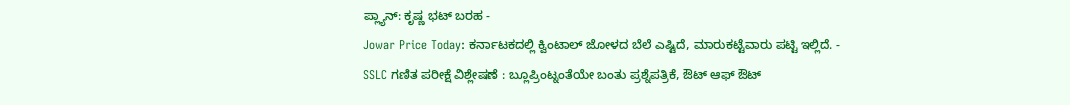ಪ್ಲ್ಯಾನ್: ಕೃಷ್ಣ ಭಟ್ ಬರಹ -
Jowar Price Today: ಕರ್ನಾಟಕದಲ್ಲಿ ಕ್ವಿಂಟಾಲ್ ಜೋಳದ ಬೆಲೆ ಎಷ್ಟಿದೆ, ಮಾರುಕಟ್ಟೆವಾರು ಪಟ್ಟಿ ಇಲ್ಲಿದೆ. -
SSLC ಗಣಿತ ಪರೀಕ್ಷೆ ವಿಶ್ಲೇಷಣೆ : ಬ್ಲೂಪ್ರಿಂಟ್ನಂತೆಯೇ ಬಂತು ಪ್ರಶ್ನೆಪತ್ರಿಕೆ, ಔಟ್ ಆಫ್ ಔಟ್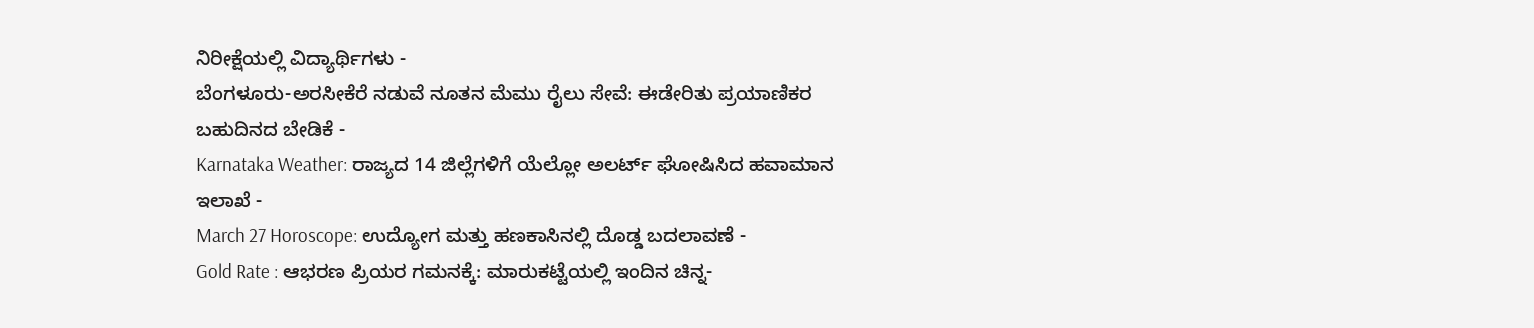ನಿರೀಕ್ಷೆಯಲ್ಲಿ ವಿದ್ಯಾರ್ಥಿಗಳು -
ಬೆಂಗಳೂರು-ಅರಸೀಕೆರೆ ನಡುವೆ ನೂತನ ಮೆಮು ರೈಲು ಸೇವೆ: ಈಡೇರಿತು ಪ್ರಯಾಣಿಕರ ಬಹುದಿನದ ಬೇಡಿಕೆ -
Karnataka Weather: ರಾಜ್ಯದ 14 ಜಿಲ್ಲೆಗಳಿಗೆ ಯೆಲ್ಲೋ ಅಲರ್ಟ್ ಘೋಷಿಸಿದ ಹವಾಮಾನ ಇಲಾಖೆ -
March 27 Horoscope: ಉದ್ಯೋಗ ಮತ್ತು ಹಣಕಾಸಿನಲ್ಲಿ ದೊಡ್ಡ ಬದಲಾವಣೆ -
Gold Rate : ಆಭರಣ ಪ್ರಿಯರ ಗಮನಕ್ಕೆ: ಮಾರುಕಟ್ಟೆಯಲ್ಲಿ ಇಂದಿನ ಚಿನ್ನ-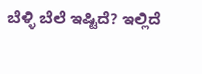ಬೆಳ್ಳಿ ಬೆಲೆ ಇಷ್ಟಿದೆ? ಇಲ್ಲಿದೆ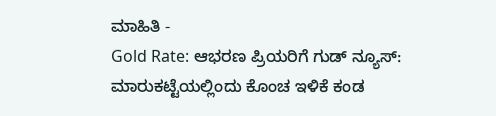ಮಾಹಿತಿ -
Gold Rate: ಆಭರಣ ಪ್ರಿಯರಿಗೆ ಗುಡ್ ನ್ಯೂಸ್: ಮಾರುಕಟ್ಟೆಯಲ್ಲಿಂದು ಕೊಂಚ ಇಳಿಕೆ ಕಂಡ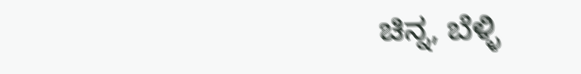ಚಿನ್ನ, ಬೆಳ್ಳಿ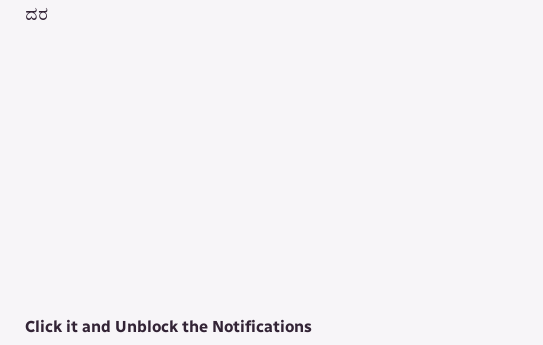ದರ












Click it and Unblock the Notifications